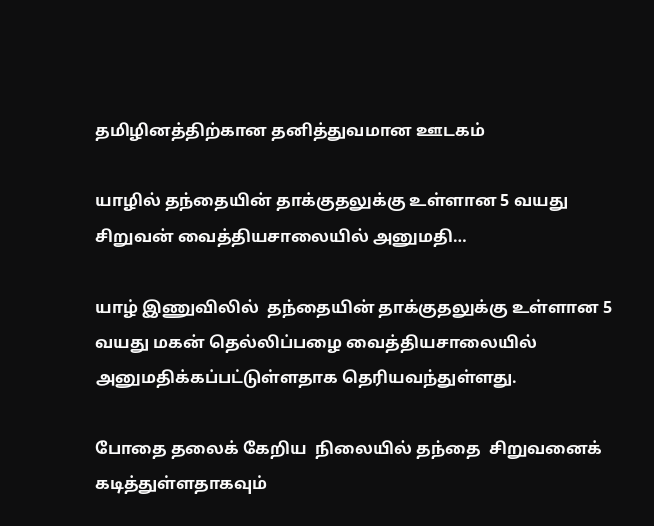தமிழினத்திற்கான தனித்துவமான ஊடகம்

யாழில் தந்தையின் தாக்குதலுக்கு உள்ளான 5 வயது சிறுவன் வைத்தியசாலையில் அனுமதி…

யாழ் இணுவிலில்  தந்தையின் தாக்குதலுக்கு உள்ளான 5 வயது மகன் தெல்லிப்பழை வைத்தியசாலையில்  அனுமதிக்கப்பட்டுள்ளதாக தெரியவந்துள்ளது.

போதை தலைக் கேறிய  நிலையில் தந்தை  சிறுவனைக் கடித்துள்ளதாகவும்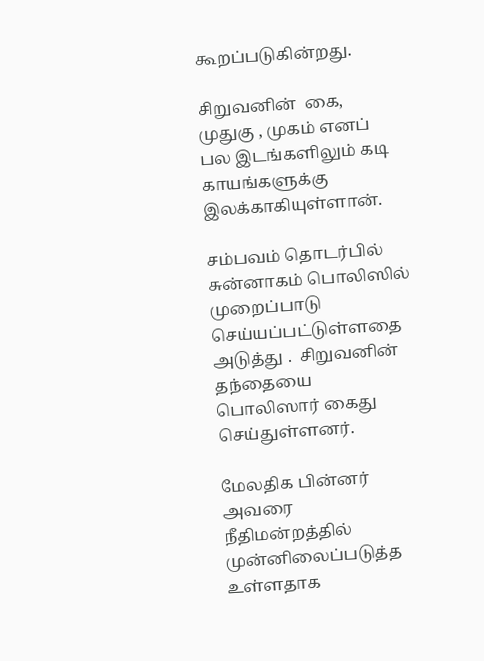கூறப்படுகின்றது.

சிறுவனின்  கை, முதுகு , முகம் எனப் பல இடங்களிலும் கடி காயங்களுக்கு இலக்காகியுள்ளான்.

சம்பவம் தொடர்பில் சுன்னாகம் பொலிஸில் முறைப்பாடு செய்யப்பட்டுள்ளதை அடுத்து .  சிறுவனின் தந்தையை  பொலிஸார் கைது செய்துள்ளனர்.

மேலதிக பின்னர்  அவரை  நீதிமன்றத்தில் முன்னிலைப்படுத்த உள்ளதாக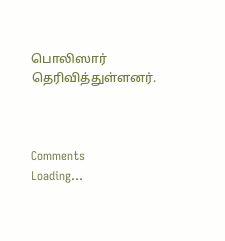பொலிஸார் தெரிவித்துள்ளனர்.



Comments
Loading...